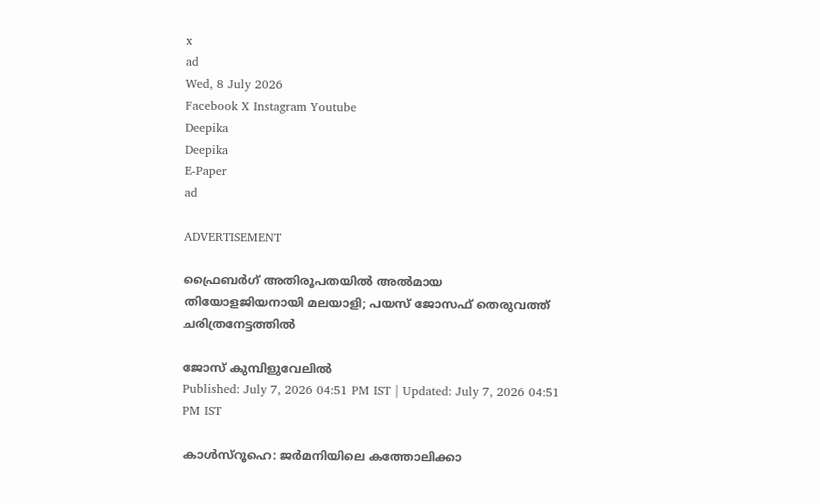x
ad
Wed, 8 July 2026
Facebook X Instagram Youtube
Deepika
Deepika
E-Paper
ad

ADVERTISEMENT

ഫ്രൈബർഗ് അതിരൂപതയിൽ അൽമായ തിയോളജിയനായി മലയാളി; പയസ് ജോസഫ് തെരുവത്ത് ചരിത്രനേട്ടത്തിൽ

ജോസ് കുമ്പിളുവേലിൽ
Published: July 7, 2026 04:51 PM IST | Updated: July 7, 2026 04:51 PM IST

കാൾസ്റൂഹെ: ജർമനിയിലെ കത്തോലിക്കാ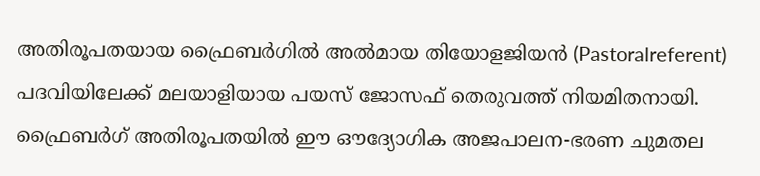അതിരൂപതയായ ഫ്രൈബർഗിൽ അൽമായ തിയോളജിയൻ (Pastoralreferent) പദവിയിലേക്ക് മലയാളിയായ പയസ് ജോസഫ് തെരുവത്ത് നിയമിതനായി. ഫ്രൈബർഗ് അതിരൂപതയിൽ ഈ ഔദ്യോഗിക അജപാലന-ഭരണ ചുമതല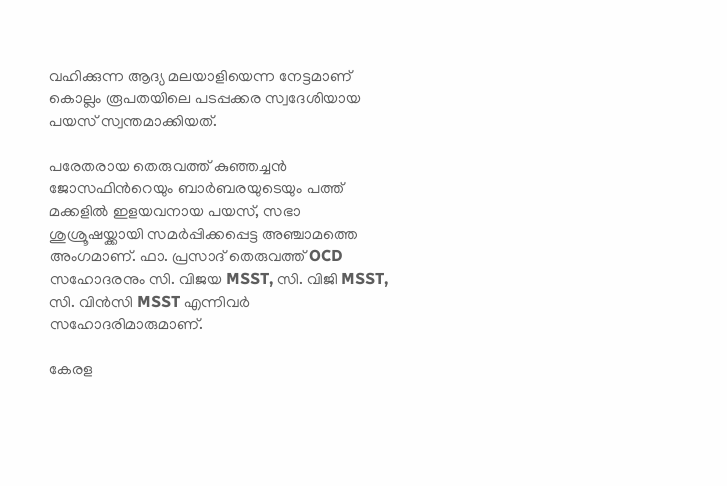വഹിക്കുന്ന ആദ്യ മലയാളിയെന്ന നേട്ടമാണ് കൊല്ലം രൂപതയിലെ പടപ്പക്കര സ്വദേശിയായ പയസ് സ്വന്തമാക്കിയത്.

പരേതരായ തെരുവത്ത് കുഞ്ഞച്ചൻ ജോസഫിന്‍റെയും ബാർബരയുടെയും പത്ത് മക്കളിൽ ഇളയവനായ പയസ്, സഭാ ശുശ്രൂഷയ്ക്കായി സമർപ്പിക്കപ്പെട്ട അഞ്ചാമത്തെ അംഗമാണ്. ഫാ. പ്രസാദ് തെരുവത്ത് OCD സഹോദരനും സി. വിജയ MSST, സി. വിജി MSST, സി. വിൻസി MSST എന്നിവർ സഹോദരിമാരുമാണ്.

കേരള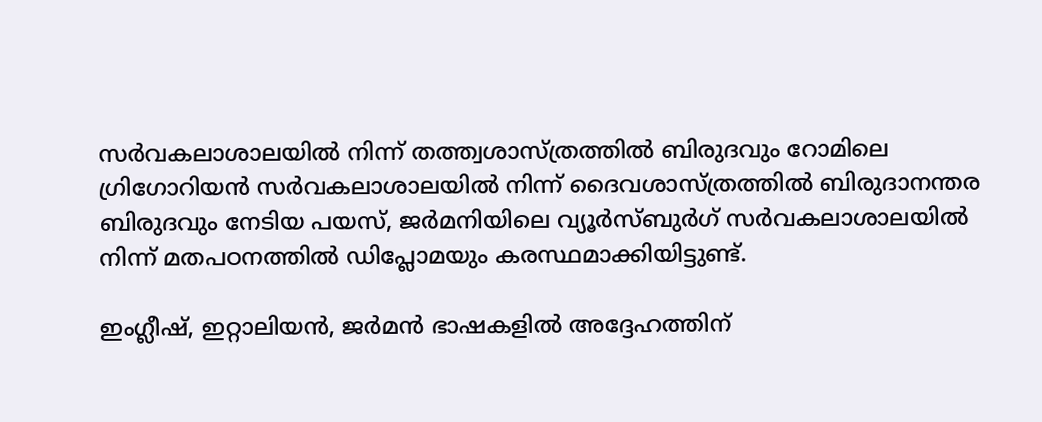സർവകലാശാലയിൽ നിന്ന് തത്ത്വശാസ്ത്രത്തിൽ ബിരുദവും റോമിലെ ഗ്രിഗോറിയൻ സർവകലാശാലയിൽ നിന്ന് ദൈവശാസ്ത്രത്തിൽ ബിരുദാനന്തര ബിരുദവും നേടിയ പയസ്, ജർമനിയിലെ വ്യൂർസ്ബുർഗ് സർവകലാശാലയിൽ നിന്ന് മതപഠനത്തിൽ ഡിപ്ലോമയും കരസ്ഥമാക്കിയിട്ടുണ്ട്.

ഇംഗ്ലീഷ്, ഇറ്റാലിയൻ, ജർമൻ ഭാഷകളിൽ അദ്ദേഹത്തിന്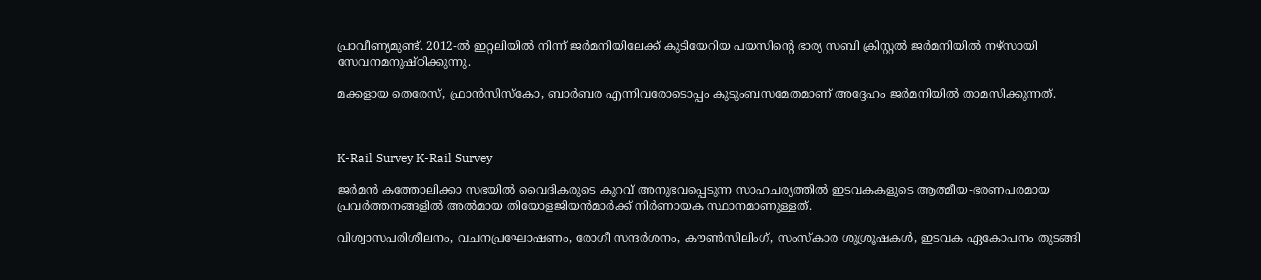പ്രാവീണ്യമുണ്ട്. 2012-ൽ ഇറ്റലിയിൽ നിന്ന് ജർമനിയിലേക്ക് കുടിയേറിയ പയസിന്‍റെ ഭാര്യ സബി ക്രിസ്റ്റൽ ജർമനിയിൽ നഴ്സായി സേവനമനുഷ്ഠിക്കുന്നു.

മക്കളായ തെരേസ്, ഫ്രാൻസിസ്കോ, ബാർബര എന്നിവരോടൊപ്പം കുടുംബസമേതമാണ് അദ്ദേഹം ജർമനിയിൽ താമസിക്കുന്നത്.



K-Rail Survey K-Rail Survey

ജർമൻ കത്തോലിക്കാ സഭയിൽ വൈദികരുടെ കുറവ് അനുഭവപ്പെടുന്ന സാഹചര്യത്തിൽ ഇടവകകളുടെ ആത്മീയ-ഭരണപരമായ പ്രവർത്തനങ്ങളിൽ അൽമായ തിയോളജിയൻമാർക്ക് നിർണായക സ്ഥാനമാണുള്ളത്.

വിശ്വാസപരിശീലനം, വചനപ്രഘോഷണം, രോഗീ സന്ദർശനം, കൗൺസിലിംഗ്, സംസ്കാര ശുശ്രൂഷകൾ, ഇടവക ഏകോപനം തുടങ്ങി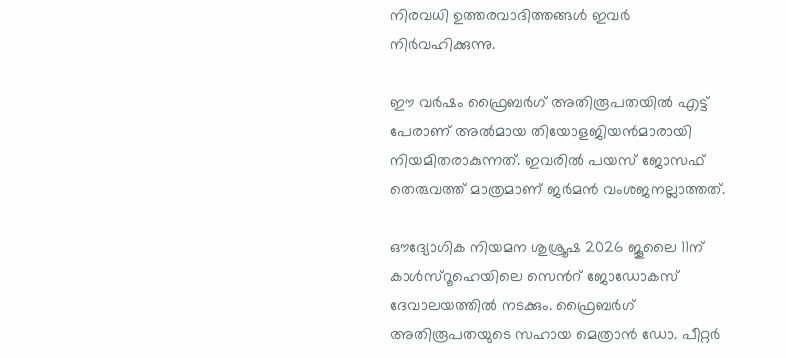നിരവധി ഉത്തരവാദിത്തങ്ങൾ ഇവർ നിർവഹിക്കുന്നു.

ഈ വർഷം ഫ്രൈബർഗ് അതിരൂപതയിൽ എട്ട് പേരാണ് അൽമായ തിയോളജിയൻമാരായി നിയമിതരാകുന്നത്. ഇവരിൽ പയസ് ജോസഫ് തെരുവത്ത് മാത്രമാണ് ജർമൻ വംശജനല്ലാത്തത്.

ഔദ്യോഗിക നിയമന ശുശ്രൂഷ 2026 ജൂലൈ 11ന് കാൾസ്റൂഹെയിലെ സെന്‍റ് ജോഡോകസ് ദേവാലയത്തിൽ നടക്കും. ഫ്രൈബർഗ് അതിരൂപതയുടെ സഹായ മെത്രാൻ ഡോ. പീറ്റർ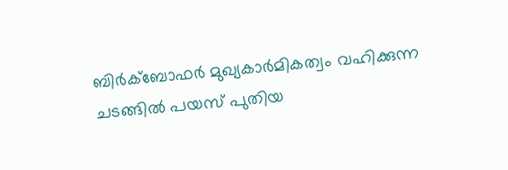ബിർക്ബോഫർ മുഖ്യകാർമികത്വം വഹിക്കുന്ന ചടങ്ങിൽ പയസ് പുതിയ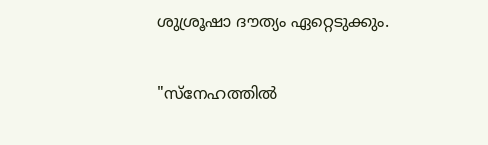ശുശ്രൂഷാ ദൗത്യം ഏറ്റെടുക്കും.

"സ്നേഹത്തിൽ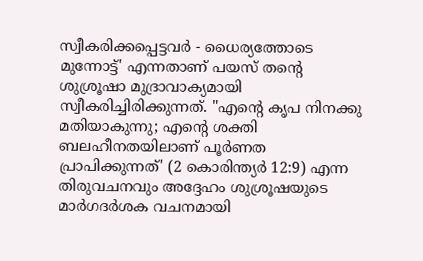സ്വീകരിക്കപ്പെട്ടവർ - ധൈര്യത്തോടെ മുന്നോട്ട്' എന്നതാണ് പയസ് തന്‍റെ ശുശ്രൂഷാ മുദ്രാവാക്യമായി സ്വീകരിച്ചിരിക്കുന്നത്. "എന്‍റെ കൃപ നിനക്കു മതിയാകുന്നു; എന്‍റെ ശക്തി ബലഹീനതയിലാണ് പൂർണത പ്രാപിക്കുന്നത്' (2 കൊരിന്ത്യർ 12:9) എന്ന തിരുവചനവും അദ്ദേഹം ശുശ്രൂഷയുടെ മാർഗദർശക വചനമായി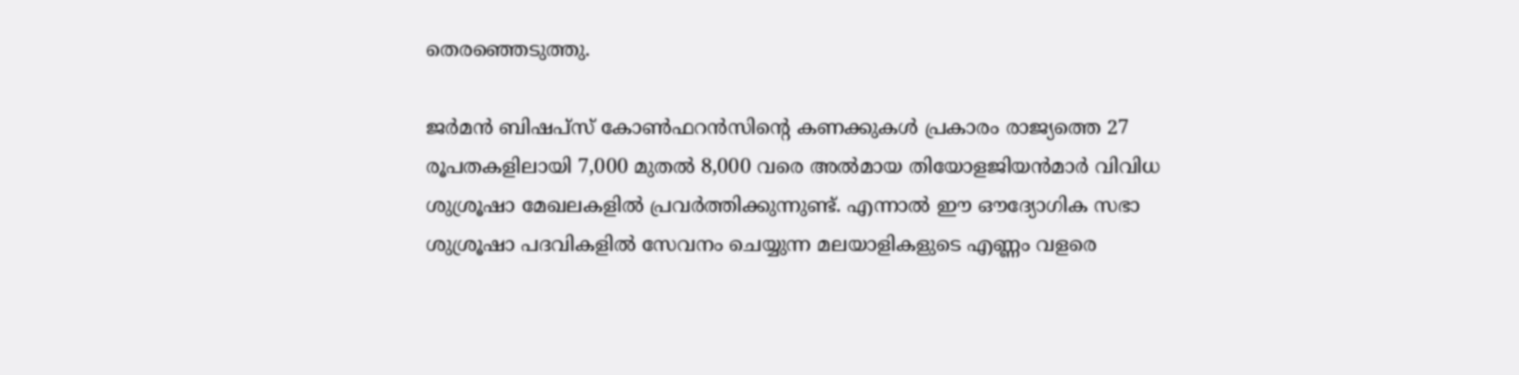തെരഞ്ഞെടുത്തു.

ജർമൻ ബിഷപ്സ് കോൺഫറൻസിന്‍റെ കണക്കുകൾ പ്രകാരം രാജ്യത്തെ 27 രൂപതകളിലായി 7,000 മുതൽ 8,000 വരെ അൽമായ തിയോളജിയൻമാർ വിവിധ ശുശ്രൂഷാ മേഖലകളിൽ പ്രവർത്തിക്കുന്നുണ്ട്. എന്നാൽ ഈ ഔദ്യോഗിക സഭാ ശുശ്രൂഷാ പദവികളിൽ സേവനം ചെയ്യുന്ന മലയാളികളുടെ എണ്ണം വളരെ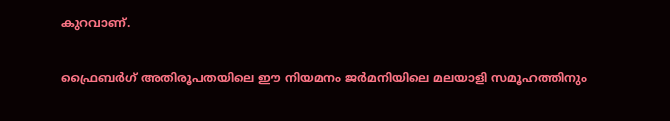കുറവാണ്.

ഫ്രൈബർഗ് അതിരൂപതയിലെ ഈ നിയമനം ജർമനിയിലെ മലയാളി സമൂഹത്തിനും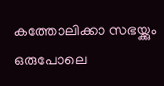കത്തോലിക്കാ സഭയ്ക്കും ഒരുപോലെ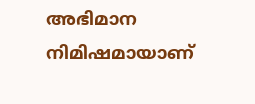അഭിമാന നിമിഷമായാണ്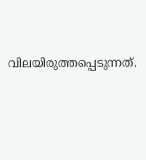വിലയിരുത്തപ്പെടുന്നത്.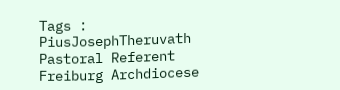Tags : PiusJosephTheruvath Pastoral Referent Freiburg Archdiocese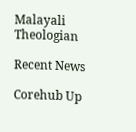Malayali Theologian

Recent News

Corehub Up